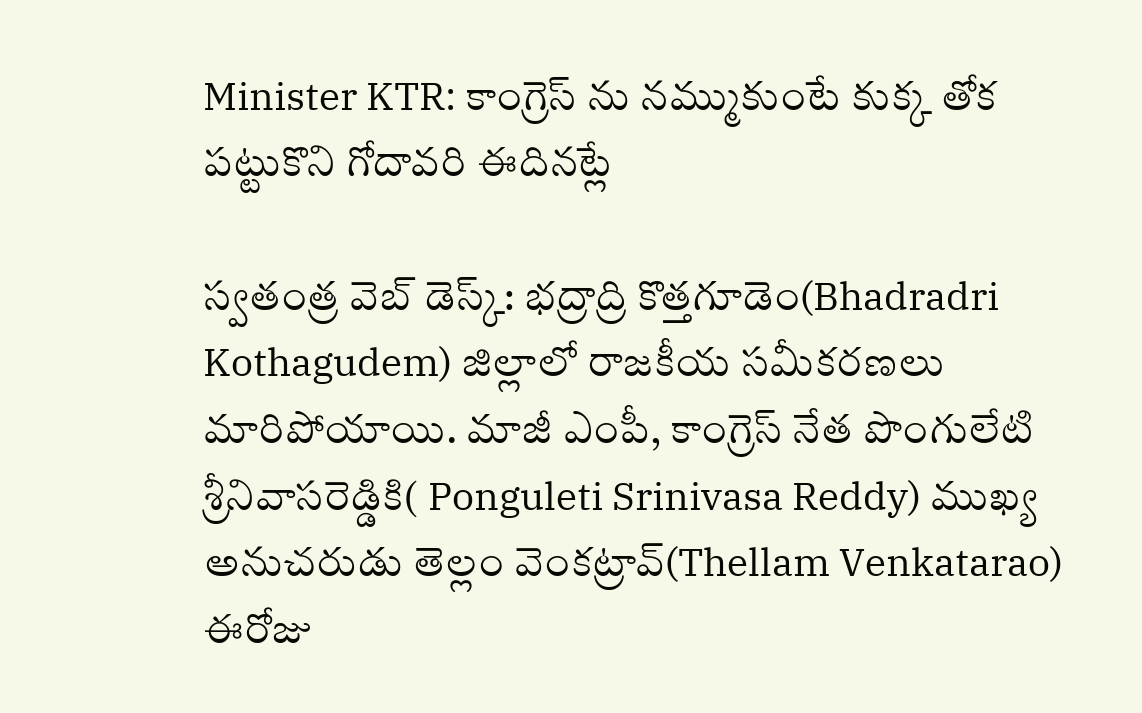Minister KTR: కాంగ్రెస్ ను నమ్ముకుంటే కుక్క తోక పట్టుకొని గోదావరి ఈదినట్లే

స్వతంత్ర వెబ్ డెస్క్: భద్రాద్రి కొత్తగూడెం(Bhadradri Kothagudem) జిల్లాలో రాజకీయ సమీకరణలు మారిపోయాయి. మాజీ ఎంపీ, కాంగ్రెస్‌ నేత పొంగులేటి శ్రీనివాసరెడ్డికి( Ponguleti Srinivasa Reddy) ముఖ్య అనుచరుడు తెల్లం వెంకట్రావ్‌(Thellam Venkatarao) ఈరోజు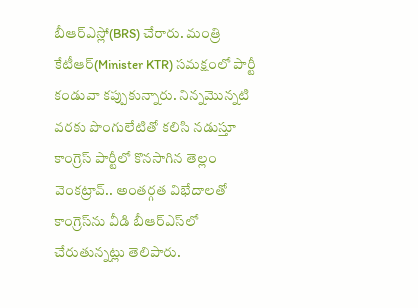బీఆర్ఎస్లో(BRS) చేరారు. మంత్రి కేటీఆర్(Minister KTR) సమక్షంలో పార్టీ కండువా కప్పుకున్నారు. నిన్నమొన్నటి వరకు పొంగులేటితో కలిసి నడుస్తూ కాంగ్రెస్‌ పార్టీలో కొనసాగిన తెల్లం వెంకట్రావ్‌.. అంతర్గత విభేదాలతో కాంగ్రెస్‌ను వీడి బీఆర్‌ఎస్‌లో చేరుతున్నట్లు తెలిపారు.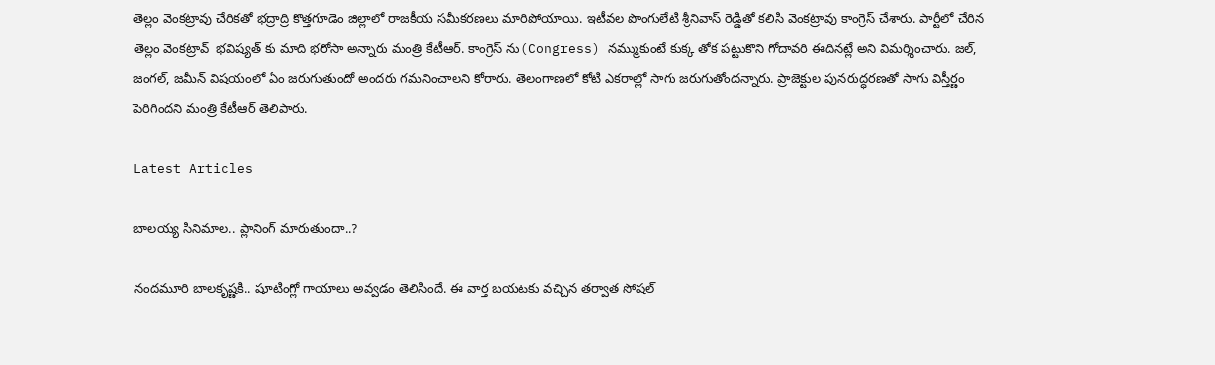తెల్లం వెంకట్రావు చేరికతో భద్రాద్రి కొత్తగూడెం జిల్లాలో రాజకీయ సమీకరణలు మారిపోయాయి. ఇటీవల పొంగులేటి శ్రీనివాస్ రెడ్డితో కలిసి వెంకట్రావు కాంగ్రెస్ చేశారు. పార్టీలో చేరిన తెల్లం వెంకట్రావ్  భవిష్యత్ కు మాది భరోసా అన్నారు మంత్రి కేటీఆర్. కాంగ్రెస్ ను(Congress) నమ్ముకుంటే కుక్క తోక పట్టుకొని గోదావరి ఈదినట్లే అని విమర్శించారు. జల్, జంగల్, జమీన్ విషయంలో ఏం జరుగుతుందో అందరు గమనించాలని కోరారు. తెలంగాణలో కోటి ఎకరాల్లో సాగు జరుగుతోందన్నారు. ప్రాజెక్టుల పునరుద్ధరణతో సాగు విస్తీర్ణం పెరిగిందని మంత్రి కేటీఆర్ తెలిపారు.

Latest Articles

బాలయ్య సినిమాల.. ప్లానింగ్ మారుతుందా..?

నందమూరి బాలకృష్ణకి.. షూటింగ్లో గాయాలు అవ్వడం తెలిసిందే. ఈ వార్త బయటకు వచ్చిన తర్వాత సోషల్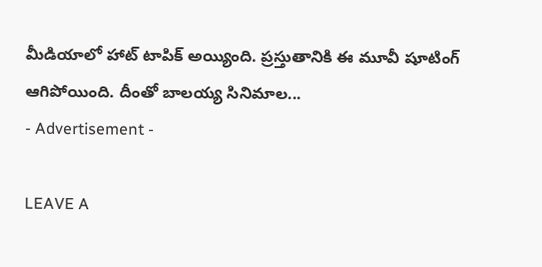మీడియాలో హాట్ టాపిక్ అయ్యింది. ప్రస్తుతానికి ఈ మూవీ షూటింగ్ ఆగిపోయింది. దీంతో బాలయ్య సినిమాల...
- Advertisement -

LEAVE A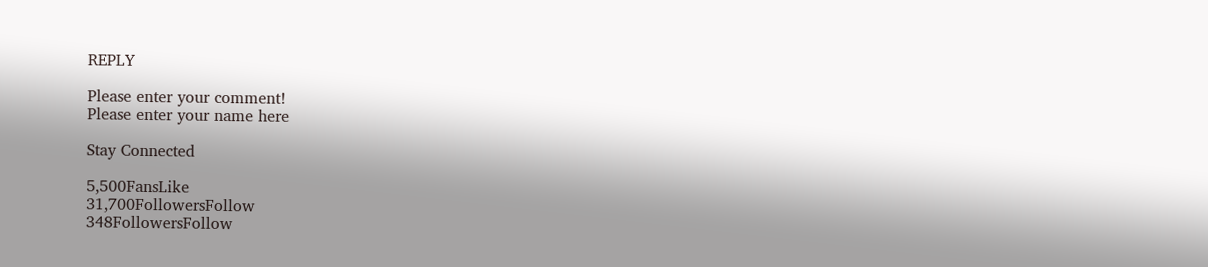REPLY

Please enter your comment!
Please enter your name here

Stay Connected

5,500FansLike
31,700FollowersFollow
348FollowersFollow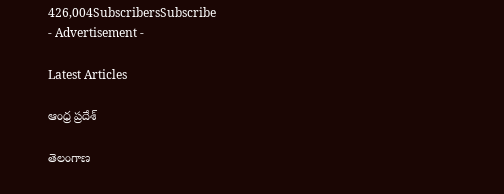426,004SubscribersSubscribe
- Advertisement -

Latest Articles

ఆంధ్ర ప్రదేశ్

తెలంగాణ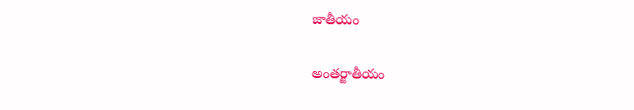జాతీయం

అంతర్జాతీయం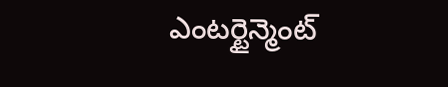ఎంటర్టైన్మెంట్